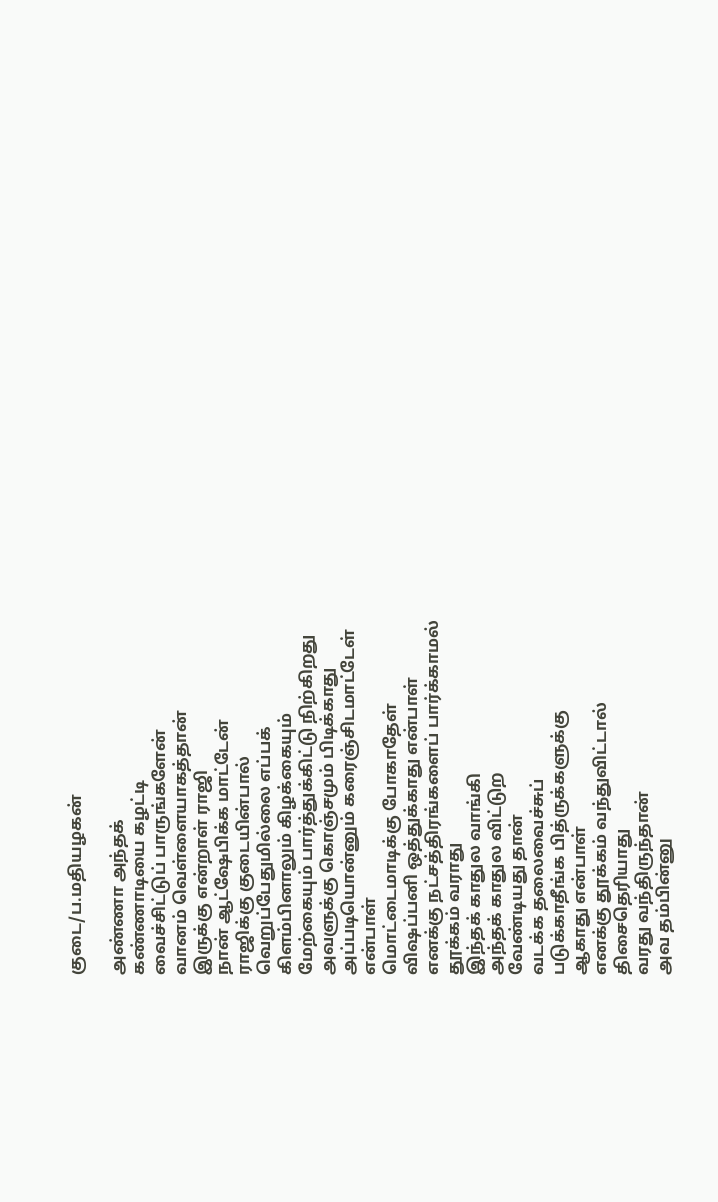குடை/ப.மதியழகன்

அண்ணா அந்தக்
கண்ணாடியை கழட்டி
வைச்சிட்டுப் பாருங்களேன்
வானம் வெள்ளையாகத்தான்
இருக்கு என்றாள் ராஜி
நான் ஆட்ஷேபிக்க மாட்டேன்
ராஜிக்கு குடையின்பால்
வெறுப்பேதுமில்லை எப்பக்
கிளம்பினாலும் கிழக்கையும்
மேற்கையும் பார்த்துக்கிட்டு நிற்கிறது
அவளுக்கு கொஞ்சமும் பிடிக்காது
அப்படியொன்னும் கரைஞ்சிடமாட்டேள்
என்பாள்
மொட்டைமாடிக்கு போகாதேள்
விஷப்பனி ஒத்துக்காது என்பாள்
எனக்கு நட்சத்திரங்களைப் பார்க்காமல்
தூக்கம் வராது
இந்தக் காதுல வாங்கி
அந்தக் காதுல விட்டுற
வேண்டியது தான்
வடக்க தலைவைச்சுப்
படுக்காதீங்க பித்ருக்களுக்கு
ஆகாது என்பாள்
எனக்கு தூக்கம் வந்துவிட்டால்
திசைதெரியாது
வரது வந்திருந்தான்
அவ தம்பின்னு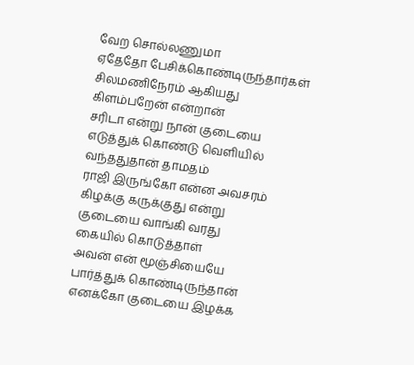வேற சொல்லணுமா
ஏதேதோ பேசிக்கொண்டிருந்தார்கள்
சிலமணிநேரம் ஆகியது
கிளம்பறேன் என்றான்
சரிடா என்று நான் குடையை
எடுத்துக் கொண்டு வெளியில்
வந்ததுதான் தாமதம்
ராஜி இருங்கோ என்ன அவசரம்
கிழக்கு கருக்குது என்று
குடையை வாங்கி வரது
கையில் கொடுத்தாள்
அவன் என் மூஞ்சியையே
பார்த்துக் கொண்டிருந்தான்
எனக்கோ குடையை இழக்க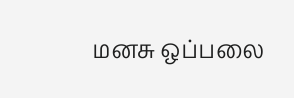மனசு ஒப்பலை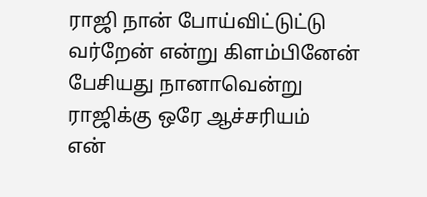ராஜி நான் போய்விட்டுட்டு
வர்றேன் என்று கிளம்பினேன்
பேசியது நானாவென்று
ராஜிக்கு ஒரே ஆச்சரியம்
என்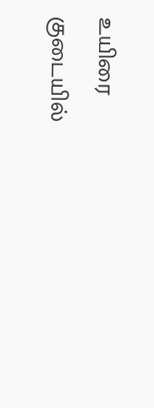உயிரை
குடையில்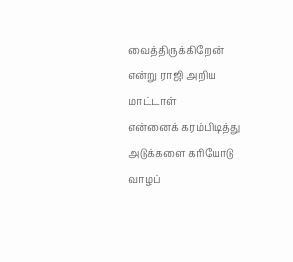வைத்திருக்கிறேன்
என்று ராஜி அறிய மாட்டாள்
என்னைக் கரம்பிடித்து
அடுக்களை கரியோடு
வாழப்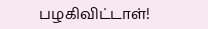பழகிவிட்டாள்!